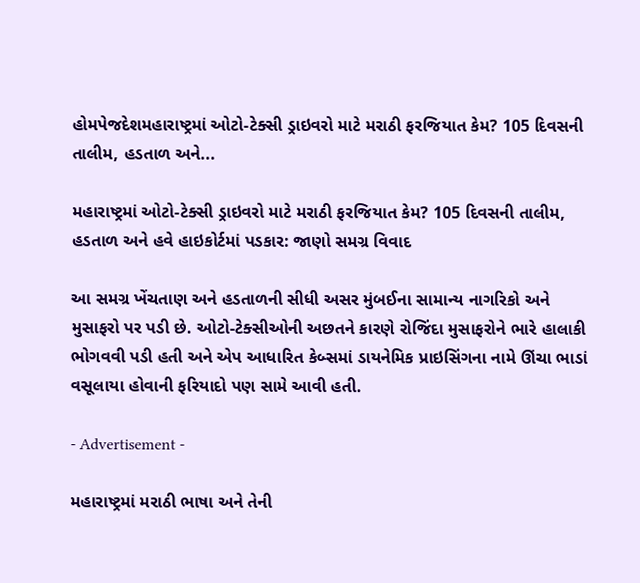હોમપેજદેશમહારાષ્ટ્રમાં ઓટો-ટેક્સી ડ્રાઇવરો માટે મરાઠી ફરજિયાત કેમ? 105 દિવસની તાલીમ, હડતાળ અને...

મહારાષ્ટ્રમાં ઓટો-ટેક્સી ડ્રાઇવરો માટે મરાઠી ફરજિયાત કેમ? 105 દિવસની તાલીમ, હડતાળ અને હવે હાઇકોર્ટમાં પડકાર: જાણો સમગ્ર વિવાદ

આ સમગ્ર ખેંચતાણ અને હડતાળની સીધી અસર મુંબઈના સામાન્ય નાગરિકો અને મુસાફરો પર પડી છે. ઓટો-ટેક્સીઓની અછતને કારણે રોજિંદા મુસાફરોને ભારે હાલાકી ભોગવવી પડી હતી અને એપ આધારિત કેબ્સમાં ડાયનેમિક પ્રાઇસિંગના નામે ઊંચા ભાડાં વસૂલાયા હોવાની ફરિયાદો પણ સામે આવી હતી.

- Advertisement -

મહારાષ્ટ્રમાં મરાઠી ભાષા અને તેની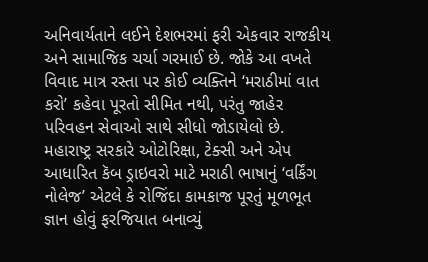અનિવાર્યતાને લઈને દેશભરમાં ફરી એકવાર રાજકીય અને સામાજિક ચર્ચા ગરમાઈ છે. જોકે આ વખતે વિવાદ માત્ર રસ્તા પર કોઈ વ્યક્તિને ‘મરાઠીમાં વાત કરો’ કહેવા પૂરતો સીમિત નથી, પરંતુ જાહેર પરિવહન સેવાઓ સાથે સીધો જોડાયેલો છે. મહારાષ્ટ્ર સરકારે ઓટોરિક્ષા, ટેક્સી અને એપ આધારિત કૅબ ડ્રાઇવરો માટે મરાઠી ભાષાનું ‘વર્કિંગ નોલેજ’ એટલે કે રોજિંદા કામકાજ પૂરતું મૂળભૂત જ્ઞાન હોવું ફરજિયાત બનાવ્યું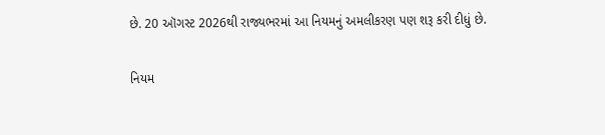છે. 20 ઑગસ્ટ 2026થી રાજ્યભરમાં આ નિયમનું અમલીકરણ પણ શરૂ કરી દીધું છે.

નિયમ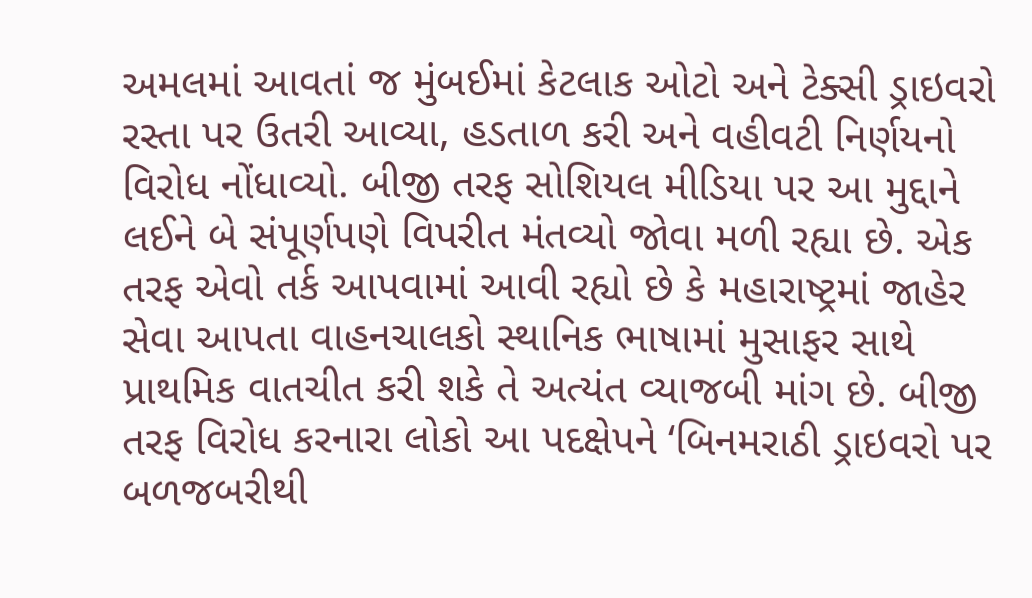અમલમાં આવતાં જ મુંબઈમાં કેટલાક ઓટો અને ટેક્સી ડ્રાઇવરો રસ્તા પર ઉતરી આવ્યા, હડતાળ કરી અને વહીવટી નિર્ણયનો વિરોધ નોંધાવ્યો. બીજી તરફ સોશિયલ મીડિયા પર આ મુદ્દાને લઈને બે સંપૂર્ણપણે વિપરીત મંતવ્યો જોવા મળી રહ્યા છે. એક તરફ એવો તર્ક આપવામાં આવી રહ્યો છે કે મહારાષ્ટ્રમાં જાહેર સેવા આપતા વાહનચાલકો સ્થાનિક ભાષામાં મુસાફર સાથે પ્રાથમિક વાતચીત કરી શકે તે અત્યંત વ્યાજબી માંગ છે. બીજી તરફ વિરોધ કરનારા લોકો આ પદક્ષેપને ‘બિનમરાઠી ડ્રાઇવરો પર બળજબરીથી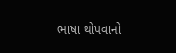ભાષા થોપવાનો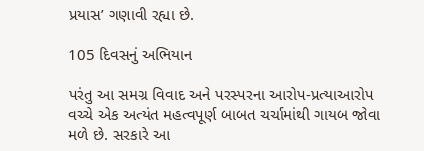પ્રયાસ’ ગણાવી રહ્યા છે.

105 દિવસનું અભિયાન

પરંતુ આ સમગ્ર વિવાદ અને પરસ્પરના આરોપ-પ્રત્યાઆરોપ વચ્ચે એક અત્યંત મહત્વપૂર્ણ બાબત ચર્ચામાંથી ગાયબ જોવા મળે છે. સરકારે આ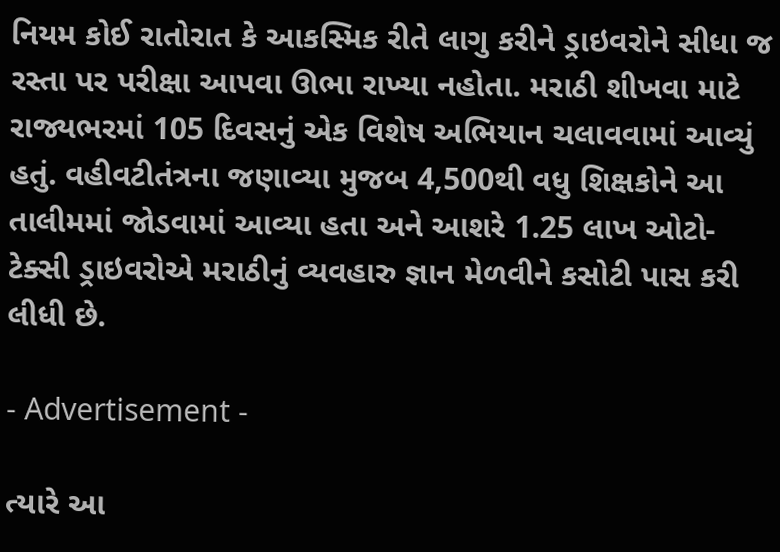નિયમ કોઈ રાતોરાત કે આકસ્મિક રીતે લાગુ કરીને ડ્રાઇવરોને સીધા જ રસ્તા પર પરીક્ષા આપવા ઊભા રાખ્યા નહોતા. મરાઠી શીખવા માટે રાજ્યભરમાં 105 દિવસનું એક વિશેષ અભિયાન ચલાવવામાં આવ્યું હતું. વહીવટીતંત્રના જણાવ્યા મુજબ 4,500થી વધુ શિક્ષકોને આ તાલીમમાં જોડવામાં આવ્યા હતા અને આશરે 1.25 લાખ ઓટો-ટેક્સી ડ્રાઇવરોએ મરાઠીનું વ્યવહારુ જ્ઞાન મેળવીને કસોટી પાસ કરી લીધી છે.

- Advertisement -

ત્યારે આ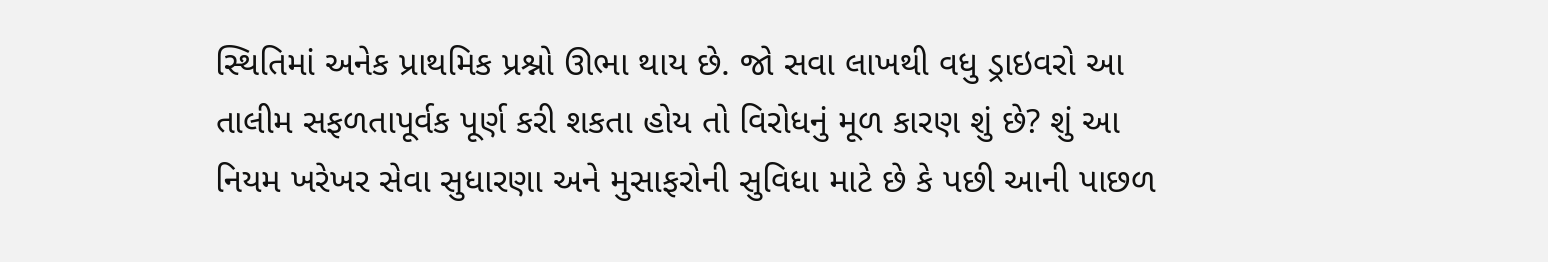સ્થિતિમાં અનેક પ્રાથમિક પ્રશ્નો ઊભા થાય છે. જો સવા લાખથી વધુ ડ્રાઇવરો આ તાલીમ સફળતાપૂર્વક પૂર્ણ કરી શકતા હોય તો વિરોધનું મૂળ કારણ શું છે? શું આ નિયમ ખરેખર સેવા સુધારણા અને મુસાફરોની સુવિધા માટે છે કે પછી આની પાછળ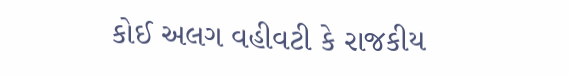કોઈ અલગ વહીવટી કે રાજકીય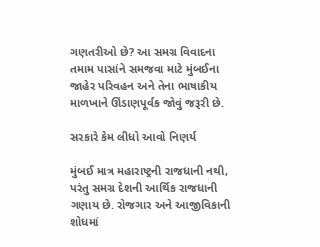ગણતરીઓ છે? આ સમગ્ર વિવાદના તમામ પાસાંને સમજવા માટે મુંબઈના જાહેર પરિવહન અને તેના ભાષાકીય માળખાને ઊંડાણપૂર્વક જોવું જરૂરી છે.

સરકારે કેમ લીધો આવો નિણર્ય

મુંબઈ માત્ર મહારાષ્ટ્રની રાજધાની નથી, પરંતુ સમગ્ર દેશની આર્થિક રાજધાની ગણાય છે. રોજગાર અને આજીવિકાની શોધમાં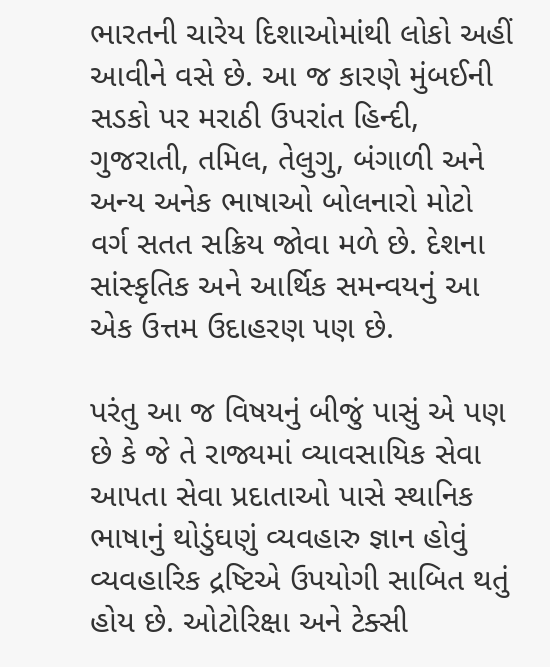ભારતની ચારેય દિશાઓમાંથી લોકો અહીં આવીને વસે છે. આ જ કારણે મુંબઈની સડકો પર મરાઠી ઉપરાંત હિન્દી, ગુજરાતી, તમિલ, તેલુગુ, બંગાળી અને અન્ય અનેક ભાષાઓ બોલનારો મોટો વર્ગ સતત સક્રિય જોવા મળે છે. દેશના સાંસ્કૃતિક અને આર્થિક સમન્વયનું આ એક ઉત્તમ ઉદાહરણ પણ છે.

પરંતુ આ જ વિષયનું બીજું પાસું એ પણ છે કે જે તે રાજ્યમાં વ્યાવસાયિક સેવા આપતા સેવા પ્રદાતાઓ પાસે સ્થાનિક ભાષાનું થોડુંઘણું વ્યવહારુ જ્ઞાન હોવું વ્યવહારિક દ્રષ્ટિએ ઉપયોગી સાબિત થતું હોય છે. ઓટોરિક્ષા અને ટેક્સી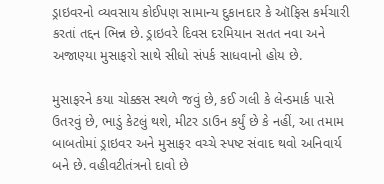ડ્રાઇવરનો વ્યવસાય કોઈપણ સામાન્ય દુકાનદાર કે ઑફિસ કર્મચારી કરતાં તદ્દન ભિન્ન છે. ડ્રાઇવરે દિવસ દરમિયાન સતત નવા અને અજાણ્યા મુસાફરો સાથે સીધો સંપર્ક સાધવાનો હોય છે.

મુસાફરને કયા ચોક્કસ સ્થળે જવું છે, કઈ ગલી કે લેન્ડમાર્ક પાસે ઉતરવું છે, ભાડું કેટલું થશે, મીટર ડાઉન કર્યું છે કે નહીં, આ તમામ બાબતોમાં ડ્રાઇવર અને મુસાફર વચ્ચે સ્પષ્ટ સંવાદ થવો અનિવાર્ય બને છે. વહીવટીતંત્રનો દાવો છે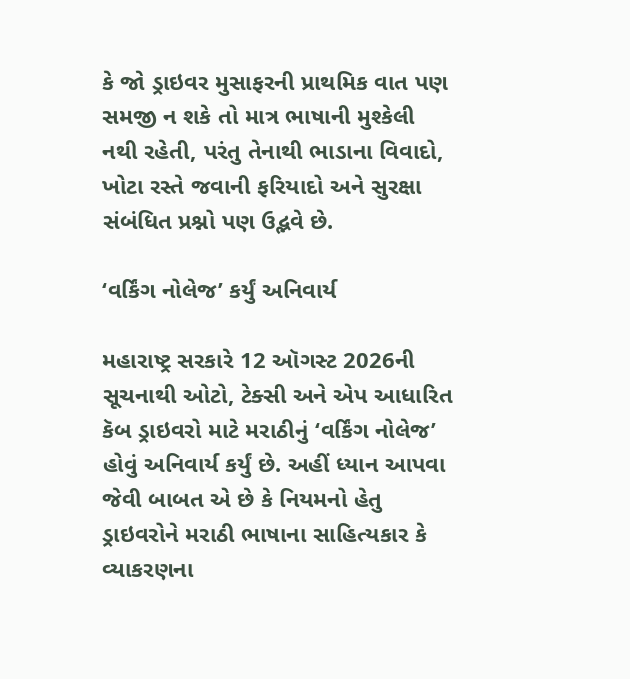કે જો ડ્રાઇવર મુસાફરની પ્રાથમિક વાત પણ સમજી ન શકે તો માત્ર ભાષાની મુશ્કેલી નથી રહેતી, પરંતુ તેનાથી ભાડાના વિવાદો, ખોટા રસ્તે જવાની ફરિયાદો અને સુરક્ષા સંબંધિત પ્રશ્નો પણ ઉદ્ભવે છે.

‘વર્કિંગ નોલેજ’ કર્યું અનિવાર્ય

મહારાષ્ટ્ર સરકારે 12 ઑગસ્ટ 2026ની સૂચનાથી ઓટો, ટેક્સી અને એપ આધારિત કૅબ ડ્રાઇવરો માટે મરાઠીનું ‘વર્કિંગ નોલેજ’ હોવું અનિવાર્ય કર્યું છે. અહીં ધ્યાન આપવા જેવી બાબત એ છે કે નિયમનો હેતુ ડ્રાઇવરોને મરાઠી ભાષાના સાહિત્યકાર કે વ્યાકરણના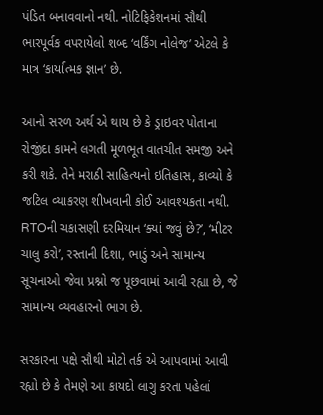પંડિત બનાવવાનો નથી. નોટિફિકેશનમાં સૌથી ભારપૂર્વક વપરાયેલો શબ્દ ‘વર્કિંગ નોલેજ’ એટલે કે માત્ર ‘કાર્યાત્મક જ્ઞાન’ છે.

આનો સરળ અર્થ એ થાય છે કે ડ્રાઇવર પોતાના રોજીંદા કામને લગતી મૂળભૂત વાતચીત સમજી અને કરી શકે. તેને મરાઠી સાહિત્યનો ઇતિહાસ, કાવ્યો કે જટિલ વ્યાકરણ શીખવાની કોઈ આવશ્યકતા નથી. RTOની ચકાસણી દરમિયાન ‘ક્યાં જવું છે?’, ‘મીટર ચાલુ કરો’, રસ્તાની દિશા, ભાડું અને સામાન્ય સૂચનાઓ જેવા પ્રશ્નો જ પૂછવામાં આવી રહ્યા છે, જે સામાન્ય વ્યવહારનો ભાગ છે.

સરકારના પક્ષે સૌથી મોટો તર્ક એ આપવામાં આવી રહ્યો છે કે તેમણે આ કાયદો લાગુ કરતા પહેલાં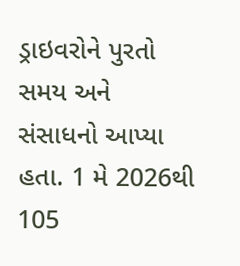ડ્રાઇવરોને પુરતો સમય અને સંસાધનો આપ્યા હતા. 1 મે 2026થી 105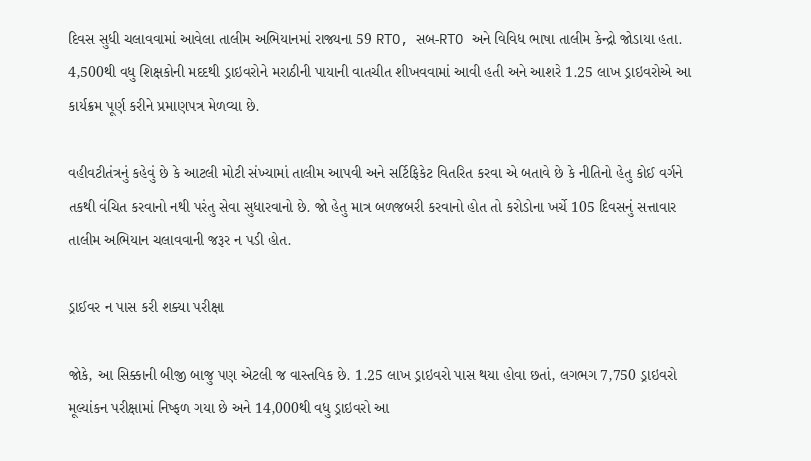દિવસ સુધી ચલાવવામાં આવેલા તાલીમ અભિયાનમાં રાજ્યના 59 RTO, સબ-RTO અને વિવિધ ભાષા તાલીમ કેન્દ્રો જોડાયા હતા. 4,500થી વધુ શિક્ષકોની મદદથી ડ્રાઇવરોને મરાઠીની પાયાની વાતચીત શીખવવામાં આવી હતી અને આશરે 1.25 લાખ ડ્રાઇવરોએ આ કાર્યક્રમ પૂર્ણ કરીને પ્રમાણપત્ર મેળવ્યા છે.

વહીવટીતંત્રનું કહેવું છે કે આટલી મોટી સંખ્યામાં તાલીમ આપવી અને સર્ટિફિકેટ વિતરિત કરવા એ બતાવે છે કે નીતિનો હેતુ કોઈ વર્ગને તકથી વંચિત કરવાનો નથી પરંતુ સેવા સુધારવાનો છે. જો હેતુ માત્ર બળજબરી કરવાનો હોત તો કરોડોના ખર્ચે 105 દિવસનું સત્તાવાર તાલીમ અભિયાન ચલાવવાની જરૂર ન પડી હોત.

ડ્રાઈવર ન પાસ કરી શક્યા પરીક્ષા

જોકે, આ સિક્કાની બીજી બાજુ પણ એટલી જ વાસ્તવિક છે. 1.25 લાખ ડ્રાઇવરો પાસ થયા હોવા છતાં, લગભગ 7,750 ડ્રાઇવરો મૂલ્યાંકન પરીક્ષામાં નિષ્ફળ ગયા છે અને 14,000થી વધુ ડ્રાઇવરો આ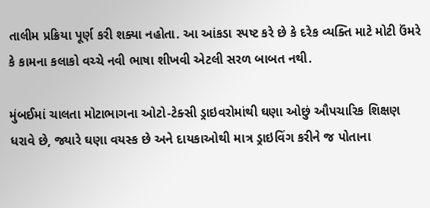તાલીમ પ્રક્રિયા પૂર્ણ કરી શક્યા નહોતા. આ આંકડા સ્પષ્ટ કરે છે કે દરેક વ્યક્તિ માટે મોટી ઉંમરે કે કામના કલાકો વચ્ચે નવી ભાષા શીખવી એટલી સરળ બાબત નથી.

મુંબઈમાં ચાલતા મોટાભાગના ઓટો-ટેક્સી ડ્રાઇવરોમાંથી ઘણા ઓછું ઔપચારિક શિક્ષણ ધરાવે છે, જ્યારે ઘણા વયસ્ક છે અને દાયકાઓથી માત્ર ડ્રાઇવિંગ કરીને જ પોતાના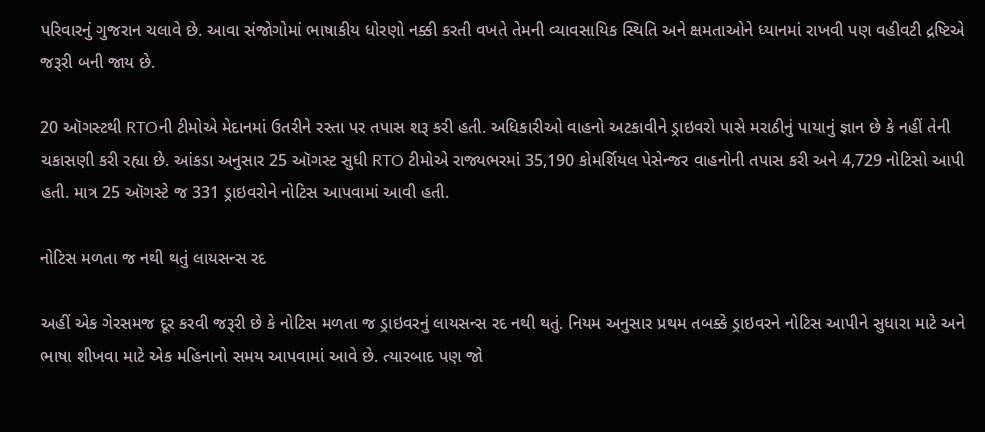પરિવારનું ગુજરાન ચલાવે છે. આવા સંજોગોમાં ભાષાકીય ધોરણો નક્કી કરતી વખતે તેમની વ્યાવસાયિક સ્થિતિ અને ક્ષમતાઓને ધ્યાનમાં રાખવી પણ વહીવટી દ્રષ્ટિએ જરૂરી બની જાય છે.

20 ઑગસ્ટથી RTOની ટીમોએ મેદાનમાં ઉતરીને રસ્તા પર તપાસ શરૂ કરી હતી. અધિકારીઓ વાહનો અટકાવીને ડ્રાઇવરો પાસે મરાઠીનું પાયાનું જ્ઞાન છે કે નહીં તેની ચકાસણી કરી રહ્યા છે. આંકડા અનુસાર 25 ઑગસ્ટ સુધી RTO ટીમોએ રાજ્યભરમાં 35,190 કોમર્શિયલ પેસેન્જર વાહનોની તપાસ કરી અને 4,729 નોટિસો આપી હતી. માત્ર 25 ઑગસ્ટે જ 331 ડ્રાઇવરોને નોટિસ આપવામાં આવી હતી.

નોટિસ મળતા જ નથી થતું લાયસન્સ રદ

અહીં એક ગેરસમજ દૂર કરવી જરૂરી છે કે નોટિસ મળતા જ ડ્રાઇવરનું લાયસન્સ રદ નથી થતું. નિયમ અનુસાર પ્રથમ તબક્કે ડ્રાઇવરને નોટિસ આપીને સુધારા માટે અને ભાષા શીખવા માટે એક મહિનાનો સમય આપવામાં આવે છે. ત્યારબાદ પણ જો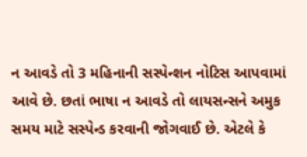ન આવડે તો 3 મહિનાની સસ્પેન્શન નોટિસ આપવામાં આવે છે. છતાં ભાષા ન આવડે તો લાયસન્સને અમુક સમય માટે સસ્પેન્ડ કરવાની જોગવાઈ છે. એટલે કે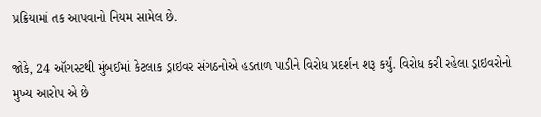પ્રક્રિયામાં તક આપવાનો નિયમ સામેલ છે.

જોકે, 24 ઑગસ્ટથી મુંબઈમાં કેટલાક ડ્રાઇવર સંગઠનોએ હડતાળ પાડીને વિરોધ પ્રદર્શન શરૂ કર્યું. વિરોધ કરી રહેલા ડ્રાઇવરોનો મુખ્ય આરોપ એ છે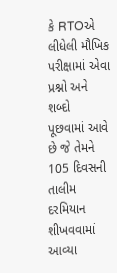કે RTOએ લીધેલી મૌખિક પરીક્ષામાં એવા પ્રશ્નો અને શબ્દો પૂછવામાં આવે છે જે તેમને 105 દિવસની તાલીમ દરમિયાન શીખવવામાં આવ્યા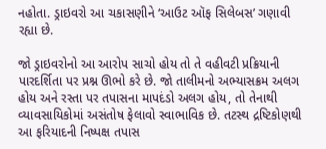નહોતા. ડ્રાઇવરો આ ચકાસણીને ‘આઉટ ઑફ સિલેબસ’ ગણાવી રહ્યા છે.

જો ડ્રાઇવરોનો આ આરોપ સાચો હોય તો તે વહીવટી પ્રક્રિયાની પારદર્શિતા પર પ્રશ્ન ઊભો કરે છે. જો તાલીમનો અભ્યાસક્રમ અલગ હોય અને રસ્તા પર તપાસના માપદંડો અલગ હોય, તો તેનાથી વ્યાવસાયિકોમાં અસંતોષ ફેલાવો સ્વાભાવિક છે. તટસ્થ દ્રષ્ટિકોણથી આ ફરિયાદની નિષ્પક્ષ તપાસ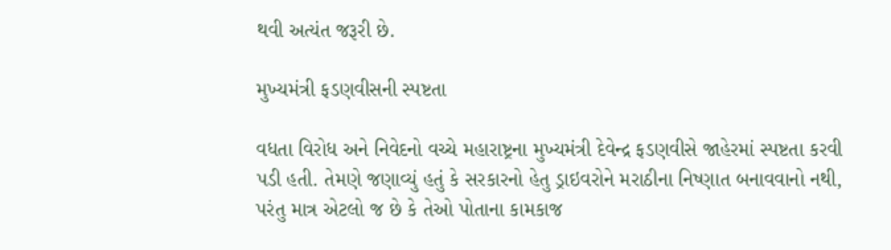થવી અત્યંત જરૂરી છે.

મુખ્યમંત્રી ફડણવીસની સ્પષ્ટતા

વધતા વિરોધ અને નિવેદનો વચ્ચે મહારાષ્ટ્રના મુખ્યમંત્રી દેવેન્દ્ર ફડણવીસે જાહેરમાં સ્પષ્ટતા કરવી પડી હતી. તેમણે જણાવ્યું હતું કે સરકારનો હેતુ ડ્રાઇવરોને મરાઠીના નિષ્ણાત બનાવવાનો નથી, પરંતુ માત્ર એટલો જ છે કે તેઓ પોતાના કામકાજ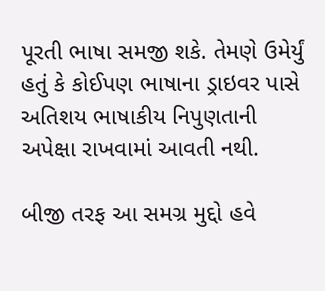પૂરતી ભાષા સમજી શકે. તેમણે ઉમેર્યું હતું કે કોઈપણ ભાષાના ડ્રાઇવર પાસે અતિશય ભાષાકીય નિપુણતાની અપેક્ષા રાખવામાં આવતી નથી.

બીજી તરફ આ સમગ્ર મુદ્દો હવે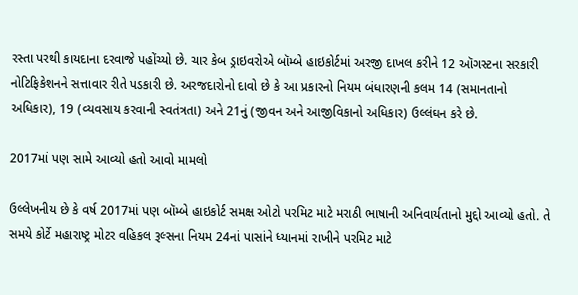રસ્તા પરથી કાયદાના દરવાજે પહોંચ્યો છે. ચાર કેબ ડ્રાઇવરોએ બૉમ્બે હાઇકોર્ટમાં અરજી દાખલ કરીને 12 ઑગસ્ટના સરકારી નોટિફિકેશનને સત્તાવાર રીતે પડકારી છે. અરજદારોનો દાવો છે કે આ પ્રકારનો નિયમ બંધારણની કલમ 14 (સમાનતાનો અધિકાર), 19 (વ્યવસાય કરવાની સ્વતંત્રતા) અને 21નું (જીવન અને આજીવિકાનો અધિકાર) ઉલ્લંઘન કરે છે.

2017માં પણ સામે આવ્યો હતો આવો મામલો

ઉલ્લેખનીય છે કે વર્ષ 2017માં પણ બૉમ્બે હાઇકોર્ટ સમક્ષ ઓટો પરમિટ માટે મરાઠી ભાષાની અનિવાર્યતાનો મુદ્દો આવ્યો હતો. તે સમયે કોર્ટે મહારાષ્ટ્ર મોટર વહિકલ રૂલ્સના નિયમ 24નાં પાસાંને ધ્યાનમાં રાખીને પરમિટ માટે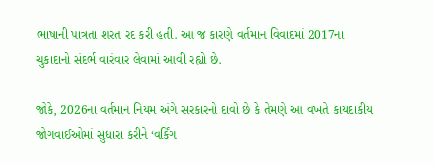ભાષાની પાત્રતા શરત રદ કરી હતી. આ જ કારણે વર્તમાન વિવાદમાં 2017ના ચુકાદાનો સંદર્ભ વારંવાર લેવામાં આવી રહ્યો છે.

જોકે, 2026ના વર્તમાન નિયમ અંગે સરકારનો દાવો છે કે તેમણે આ વખતે કાયદાકીય જોગવાઈઓમાં સુધારા કરીને ‘વર્કિંગ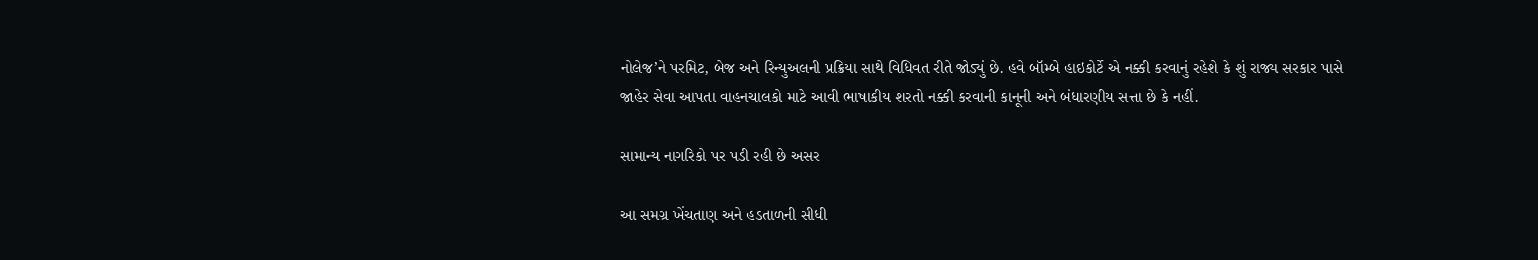નોલેજ’ને પરમિટ, બેજ અને રિન્યુઅલની પ્રક્રિયા સાથે વિધિવત રીતે જોડ્યું છે. હવે બૉમ્બે હાઇકોર્ટે એ નક્કી કરવાનું રહેશે કે શું રાજ્ય સરકાર પાસે જાહેર સેવા આપતા વાહનચાલકો માટે આવી ભાષાકીય શરતો નક્કી કરવાની કાનૂની અને બંધારણીય સત્તા છે કે નહીં.

સામાન્ય નાગરિકો પર પડી રહી છે અસર

આ સમગ્ર ખેંચતાણ અને હડતાળની સીધી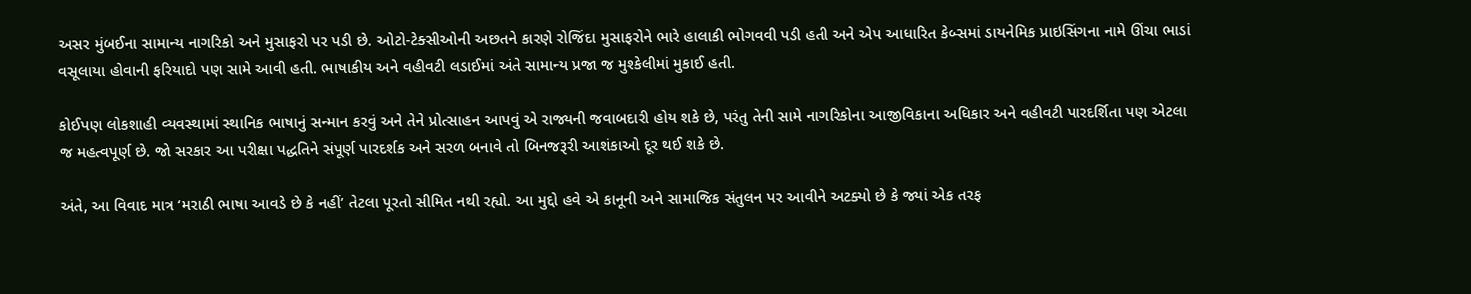અસર મુંબઈના સામાન્ય નાગરિકો અને મુસાફરો પર પડી છે. ઓટો-ટેક્સીઓની અછતને કારણે રોજિંદા મુસાફરોને ભારે હાલાકી ભોગવવી પડી હતી અને એપ આધારિત કેબ્સમાં ડાયનેમિક પ્રાઇસિંગના નામે ઊંચા ભાડાં વસૂલાયા હોવાની ફરિયાદો પણ સામે આવી હતી. ભાષાકીય અને વહીવટી લડાઈમાં અંતે સામાન્ય પ્રજા જ મુશ્કેલીમાં મુકાઈ હતી.

કોઈપણ લોકશાહી વ્યવસ્થામાં સ્થાનિક ભાષાનું સન્માન કરવું અને તેને પ્રોત્સાહન આપવું એ રાજ્યની જવાબદારી હોય શકે છે, પરંતુ તેની સામે નાગરિકોના આજીવિકાના અધિકાર અને વહીવટી પારદર્શિતા પણ એટલા જ મહત્વપૂર્ણ છે. જો સરકાર આ પરીક્ષા પદ્ધતિને સંપૂર્ણ પારદર્શક અને સરળ બનાવે તો બિનજરૂરી આશંકાઓ દૂર થઈ શકે છે.

અંતે, આ વિવાદ માત્ર ‘મરાઠી ભાષા આવડે છે કે નહીં’ તેટલા પૂરતો સીમિત નથી રહ્યો. આ મુદ્દો હવે એ કાનૂની અને સામાજિક સંતુલન પર આવીને અટક્યો છે કે જ્યાં એક તરફ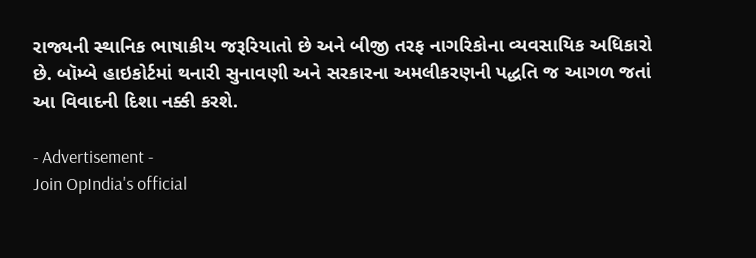રાજ્યની સ્થાનિક ભાષાકીય જરૂરિયાતો છે અને બીજી તરફ નાગરિકોના વ્યવસાયિક અધિકારો છે. બૉમ્બે હાઇકોર્ટમાં થનારી સુનાવણી અને સરકારના અમલીકરણની પદ્ધતિ જ આગળ જતાં આ વિવાદની દિશા નક્કી કરશે.

- Advertisement -
Join OpIndia's official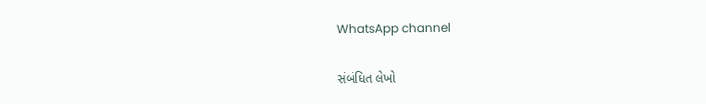WhatsApp channel

સંબંધિત લેખો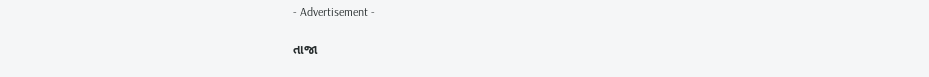- Advertisement -

તાજા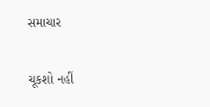સમાચાર

ચૂકશો નહીં